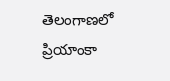తెలంగాణలో ప్రియాంకా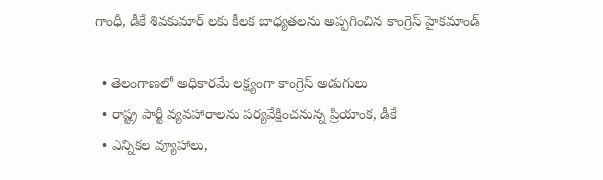గాంధీ, డీకే శివకుమార్ లకు కీలక బాధ్యతలను అప్పగించిన కాంగ్రెస్ హైకమాండ్

  • తెలంగాణలో అధికారమే లక్ష్యంగా కాంగ్రెస్ అడుగులు
  • రాష్ట్ర పార్టీ వ్యవహారాలను పర్యవేక్షించనున్న ప్రియాంక, డీకే
  • ఎన్నికల వ్యూహాలు,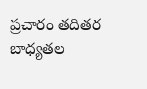ప్రచారం తదితర బాధ్యతల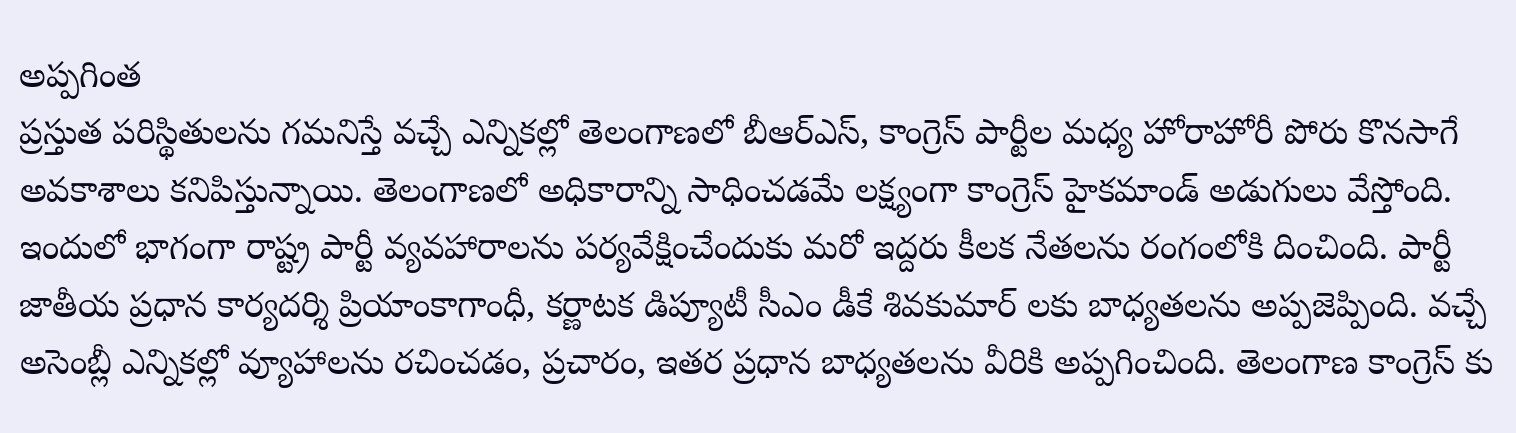అప్పగింత
ప్రస్తుత పరిస్థితులను గమనిస్తే వచ్చే ఎన్నికల్లో తెలంగాణలో బీఆర్ఎస్, కాంగ్రెస్ పార్టీల మధ్య హోరాహోరీ పోరు కొనసాగే అవకాశాలు కనిపిస్తున్నాయి. తెలంగాణలో అధికారాన్ని సాధించడమే లక్ష్యంగా కాంగ్రెస్ హైకమాండ్ అడుగులు వేస్తోంది. ఇందులో భాగంగా రాష్ట్ర పార్టీ వ్యవహారాలను పర్యవేక్షించేందుకు మరో ఇద్దరు కీలక నేతలను రంగంలోకి దించింది. పార్టీ జాతీయ ప్రధాన కార్యదర్శి ప్రియాంకాగాంధీ, కర్ణాటక డిప్యూటీ సీఎం డీకే శివకుమార్ లకు బాధ్యతలను అప్పజెప్పింది. వచ్చే అసెంబ్లీ ఎన్నికల్లో వ్యూహాలను రచించడం, ప్రచారం, ఇతర ప్రధాన బాధ్యతలను వీరికి అప్పగించింది. తెలంగాణ కాంగ్రెస్ కు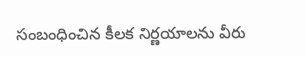సంబంధించిన కీలక నిర్ణయాలను వీరు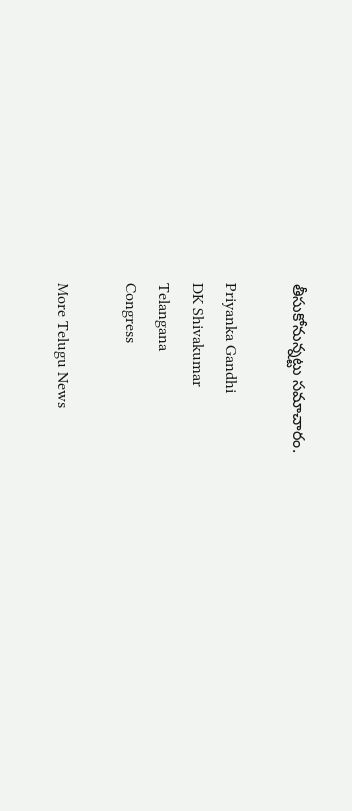తీసుకోనున్నట్టు సమాచారం.

Priyanka Gandhi
DK Shivakumar
Telangana
Congress

More Telugu News